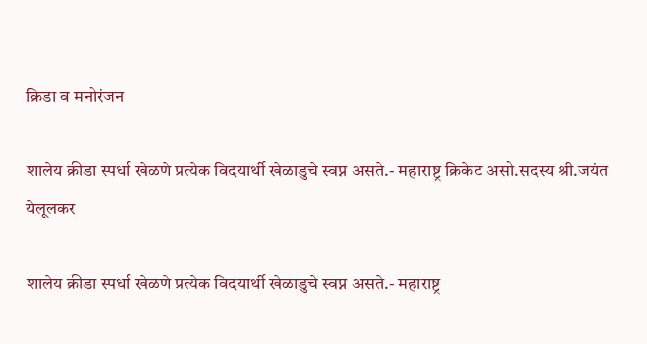क्रिडा व मनोरंजन

शालेय क्रीडा स्पर्धा खेळणे प्रत्येक विदयार्थी खेळाडुचे स्वप्न असते.- महाराष्ट्र क्रिकेट असो.सदस्य श्री.जयंत येलूलकर

शालेय क्रीडा स्पर्धा खेळणे प्रत्येक विदयार्थी खेळाडुचे स्वप्न असते.- महाराष्ट्र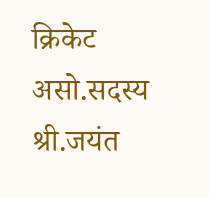क्रिकेट असो.सदस्य श्री.जयंत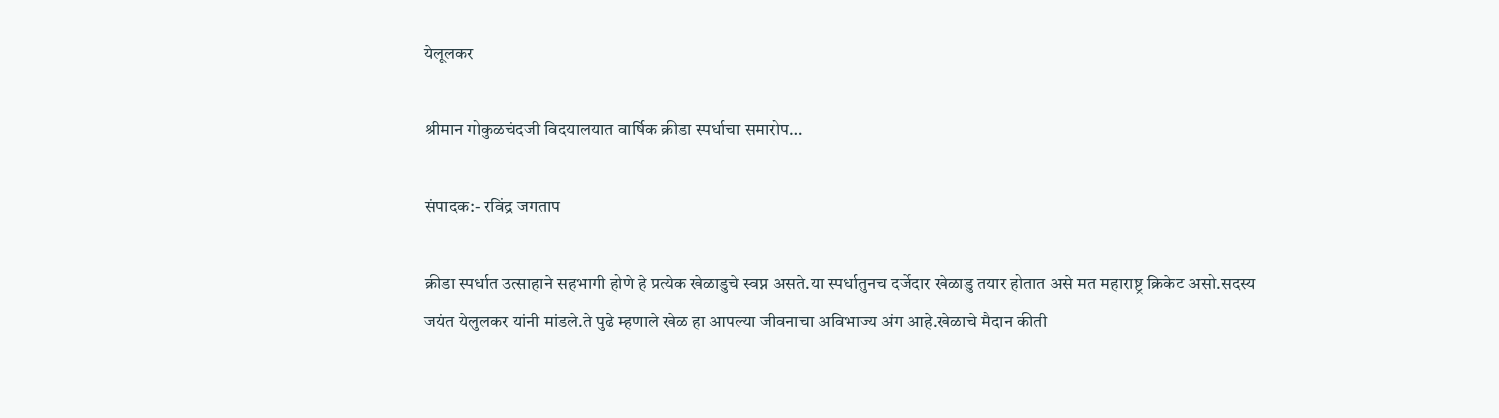येलूलकर

श्रीमान गोकुळचंदजी विदयालयात वार्षिक क्रीडा स्पर्धाचा समारोप…

संपादक:- रविंद्र जगताप

क्रीडा स्पर्धात उत्साहाने सहभागी होणे हे प्रत्येक खेळाडुचे स्वप्न असते.या स्पर्धातुनच दर्जेदार खेळाडु तयार होतात असे मत महाराष्ट्र क्रिकेट असो.सदस्य जयंत येलुलकर यांनी मांडले.ते पुढे म्हणाले खेळ हा आपल्या जीवनाचा अविभाज्य अंग आहे.खेळाचे मैदान कीती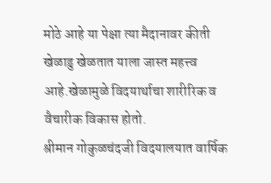मोठे आहे या पेक्षा त्या मैदानावर कीती खेळाडु खेळतात याला जास्त महत्त्व आहे.खेळामुळे विदयार्थाचा शारीरिक व वैचारीक विकास होतो.
श्रीमान गोकुळचंदजी विदयालयात वार्षिक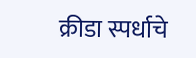क्रीडा स्पर्धाचे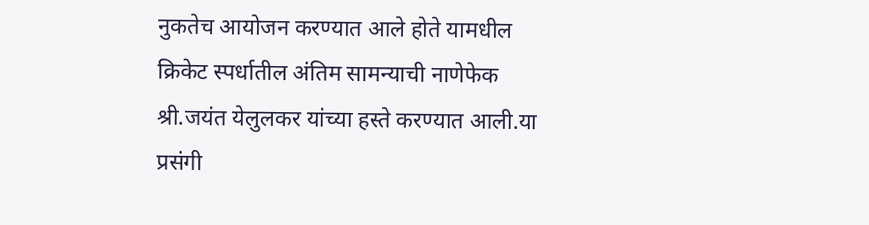नुकतेच आयोजन करण्यात आले होते यामधील क्रिकेट स्पर्धातील अंतिम सामन्याची नाणेफेक श्री.जयंत येलुलकर यांच्या हस्ते करण्यात आली.या प्रसंगी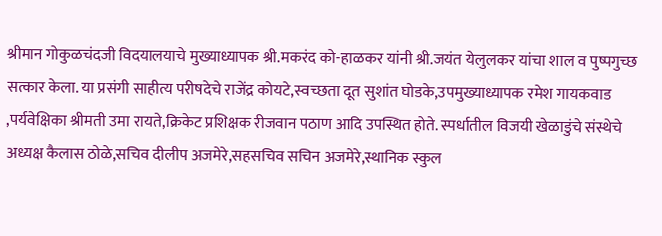श्रीमान गोकुळचंदजी विदयालयाचे मुख्याध्यापक श्री.मकरंद को-हाळकर यांनी श्री.जयंत येलुलकर यांचा शाल व पुष्पगुच्छ सत्कार केला. या प्रसंगी साहीत्य परीषदेचे राजेंद्र कोयटे,स्वच्छता दूत सुशांत घोडके,उपमुख्याध्यापक रमेश गायकवाड ,पर्यवेक्षिका श्रीमती उमा रायते,क्रिकेट प्रशिक्षक रीजवान पठाण आदि उपस्थित होते. स्पर्धातील विजयी खेळाडुंचे संस्थेचे अध्यक्ष कैलास ठोळे,सचिव दीलीप अजमेरे,सहसचिव सचिन अजमेरे,स्थानिक स्कुल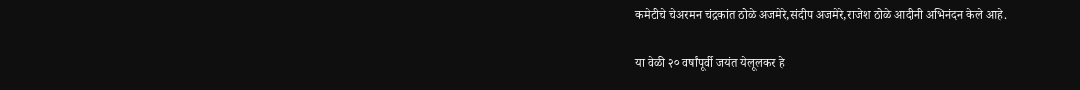कमेटीचे चेअरमन चंद्रकांत ठोळे अजमेरे,संदीप अजमेरे,राजेश ठोळे आदीनी अभिनंदन केले आहे.

या वेळी २० वर्षांपूर्वी जयंत येलूलकर हे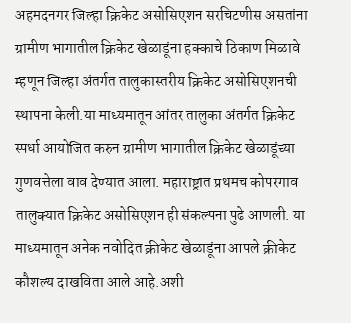अहमदनगर जिल्हा क्रिकेट असोसिएशन सरचिटणीस असतांना ग्रामीण भागातील क्रिकेट खेळाडूंना हक्काचे ठिकाण मिळावे म्हणून जिल्हा अंतर्गत तालुकास्तरीय क्रिकेट असोसिएशनची स्थापना केली.या माध्यमातून आंतर तालुका अंतर्गत क्रिकेट स्पर्धा आयोजित करुन ग्रामीण भागातील क्रिकेट खेळाडूंच्या गुणवत्तेला वाव देण्यात आला. महाराष्ट्रात प्रथमच कोपरगाव तालुक्यात क्रिकेट असोसिएशन ही संकल्पना पुढे आणली. या माध्यमातून अनेक नवोदित क्रीकेट खेळाडूंना आपले क्रीकेट कौशल्य दाखविता आले आहे.अशी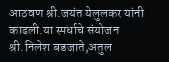आठवण श्री.जयंत येलुलकर यांनी काढली.या स्पर्धाचे संयोजन श्री.निलेश बडजाते,अतुल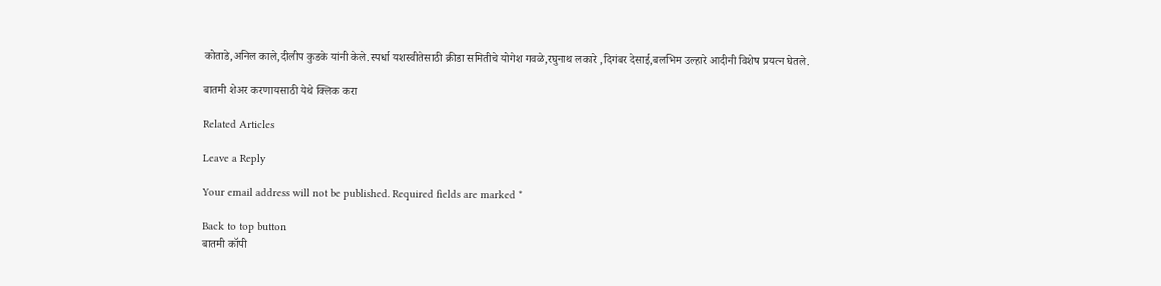कोताडे,अनिल काले,दीलीप कुडके यांनी केले.स्पर्धा यशस्वीतेसाठी क्रीडा समितीचे योगेश गवळे,रघुनाथ लकारे ,दिगंबर देसाई,बलभिम उल्हारे आदीनी विशेष प्रयत्न घेतले.

बातमी शेअर करणायसाठी येथे क्लिक करा

Related Articles

Leave a Reply

Your email address will not be published. Required fields are marked *

Back to top button
बातमी कॉपी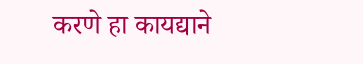करणे हा कायद्याने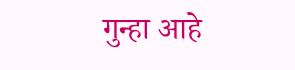गुन्हा आहे